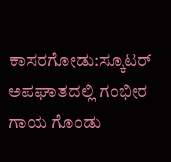ಕಾಸರಗೋಡು:ಸ್ಕೂಟರ್ ಅಪಘಾತದಲ್ಲಿ ಗಂಭೀರ ಗಾಯ ಗೊಂಡು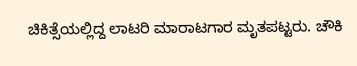ಚಿಕಿತ್ಸೆಯಲ್ಲಿದ್ದ ಲಾಟರಿ ಮಾರಾಟಗಾರ ಮೃತಪಟ್ಟರು. ಚೌಕಿ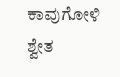ಕಾವುಗೋಳಿ ಶ್ವೇತ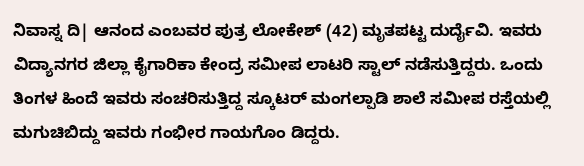ನಿವಾಸ್ನ ದಿ| ಆನಂದ ಎಂಬವರ ಪುತ್ರ ಲೋಕೇಶ್ (42) ಮೃತಪಟ್ಟ ದುರ್ದೈವಿ. ಇವರು ವಿದ್ಯಾನಗರ ಜಿಲ್ಲಾ ಕೈಗಾರಿಕಾ ಕೇಂದ್ರ ಸಮೀಪ ಲಾಟರಿ ಸ್ಟಾಲ್ ನಡೆಸುತ್ತಿದ್ದರು. ಒಂದು ತಿಂಗಳ ಹಿಂದೆ ಇವರು ಸಂಚರಿಸುತ್ತಿದ್ದ ಸ್ಕೂಟರ್ ಮಂಗಲ್ಪಾಡಿ ಶಾಲೆ ಸಮೀಪ ರಸ್ತೆಯಲ್ಲಿ ಮಗುಚಿಬಿದ್ದು ಇವರು ಗಂಭೀರ ಗಾಯಗೊಂ ಡಿದ್ದರು.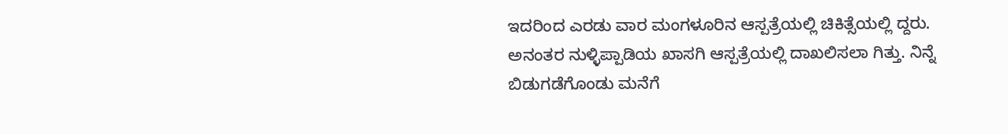ಇದರಿಂದ ಎರಡು ವಾರ ಮಂಗಳೂರಿನ ಆಸ್ಪತ್ರೆಯಲ್ಲಿ ಚಿಕಿತ್ಸೆಯಲ್ಲಿ ದ್ದರು. ಅನಂತರ ನುಳ್ಳಿಪ್ಪಾಡಿಯ ಖಾಸಗಿ ಆಸ್ಪತ್ರೆಯಲ್ಲಿ ದಾಖಲಿಸಲಾ ಗಿತ್ತು. ನಿನ್ನೆ ಬಿಡುಗಡೆಗೊಂಡು ಮನೆಗೆ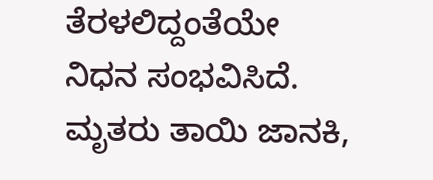ತೆರಳಲಿದ್ದಂತೆಯೇ ನಿಧನ ಸಂಭವಿಸಿದೆ. ಮೃತರು ತಾಯಿ ಜಾನಕಿ,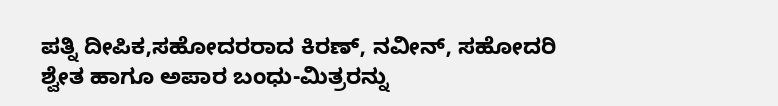ಪತ್ನಿ ದೀಪಿಕ,ಸಹೋದರರಾದ ಕಿರಣ್, ನವೀನ್, ಸಹೋದರಿ ಶ್ವೇತ ಹಾಗೂ ಅಪಾರ ಬಂಧು-ಮಿತ್ರರನ್ನು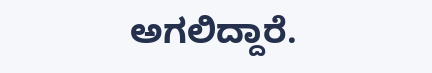ಅಗಲಿದ್ದಾರೆ.